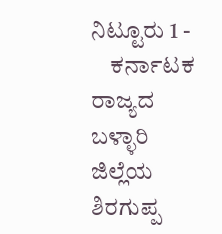ನಿಟ್ಟೂರು 1 -
    ಕರ್ನಾಟಕ ರಾಜ್ಯದ ಬಳ್ಳಾರಿ ಜಿಲ್ಲೆಯ ಶಿರಗುಪ್ಪ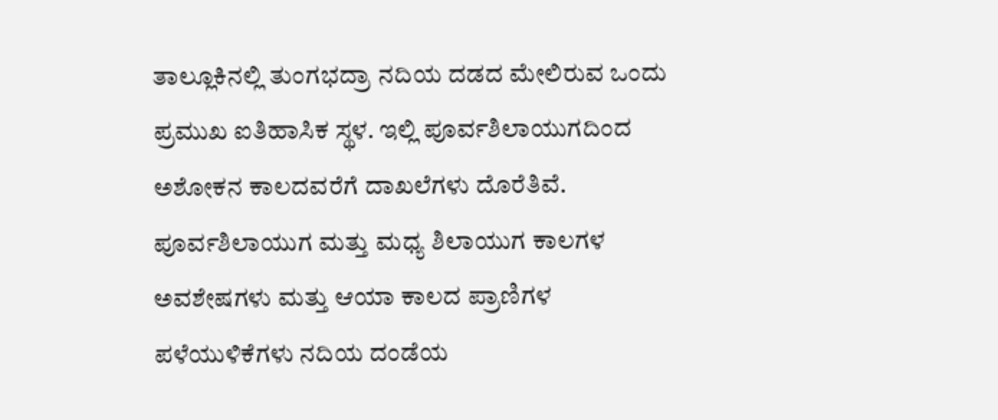ತಾಲ್ಲೂಕಿನಲ್ಲಿ ತುಂಗಭದ್ರಾ ನದಿಯ ದಡದ ಮೇಲಿರುವ ಒಂದು ಪ್ರಮುಖ ಐತಿಹಾಸಿಕ ಸ್ಥಳ. ಇಲ್ಲಿ ಪೂರ್ವಶಿಲಾಯುಗದಿಂದ ಅಶೋಕನ ಕಾಲದವರೆಗೆ ದಾಖಲೆಗಳು ದೊರೆತಿವೆ. ಪೂರ್ವಶಿಲಾಯುಗ ಮತ್ತು ಮಧ್ಯ ಶಿಲಾಯುಗ ಕಾಲಗಳ ಅವಶೇಷಗಳು ಮತ್ತು ಆಯಾ ಕಾಲದ ಪ್ರಾಣಿಗಳ ಪಳೆಯುಳಿಕೆಗಳು ನದಿಯ ದಂಡೆಯ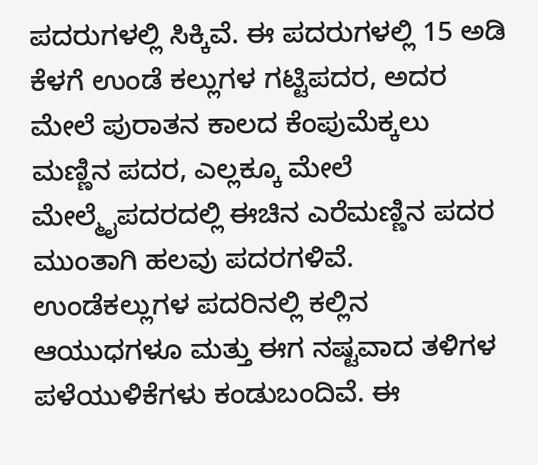ಪದರುಗಳಲ್ಲಿ ಸಿಕ್ಕಿವೆ. ಈ ಪದರುಗಳಲ್ಲಿ 15 ಅಡಿ ಕೆಳಗೆ ಉಂಡೆ ಕಲ್ಲುಗಳ ಗಟ್ಟಿಪದರ, ಅದರ ಮೇಲೆ ಪುರಾತನ ಕಾಲದ ಕೆಂಪುಮೆಕ್ಕಲು ಮಣ್ಣಿನ ಪದರ, ಎಲ್ಲಕ್ಕೂ ಮೇಲೆ ಮೇಲ್ಮೈಪದರದಲ್ಲಿ ಈಚಿನ ಎರೆಮಣ್ಣಿನ ಪದರ ಮುಂತಾಗಿ ಹಲವು ಪದರಗಳಿವೆ. ಉಂಡೆಕಲ್ಲುಗಳ ಪದರಿನಲ್ಲಿ ಕಲ್ಲಿನ ಆಯುಧಗಳೂ ಮತ್ತು ಈಗ ನಷ್ಟವಾದ ತಳಿಗಳ ಪಳೆಯುಳಿಕೆಗಳು ಕಂಡುಬಂದಿವೆ. ಈ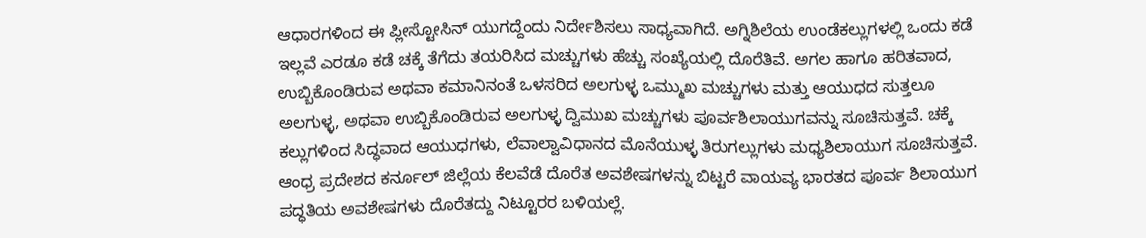ಆಧಾರಗಳಿಂದ ಈ ಪ್ಲೀಸ್ಟೋಸಿನ್ ಯುಗದ್ದೆಂದು ನಿರ್ದೇಶಿಸಲು ಸಾಧ್ಯವಾಗಿದೆ. ಅಗ್ನಿಶಿಲೆಯ ಉಂಡೆಕಲ್ಲುಗಳಲ್ಲಿ ಒಂದು ಕಡೆ ಇಲ್ಲವೆ ಎರಡೂ ಕಡೆ ಚಕ್ಕೆ ತೆಗೆದು ತಯರಿಸಿದ ಮಚ್ಚುಗಳು ಹೆಚ್ಚು ಸಂಖ್ಯೆಯಲ್ಲಿ ದೊರೆತಿವೆ. ಅಗಲ ಹಾಗೂ ಹರಿತವಾದ, ಉಬ್ಬಿಕೊಂಡಿರುವ ಅಥವಾ ಕಮಾನಿನಂತೆ ಒಳಸರಿದ ಅಲಗುಳ್ಳ ಒಮ್ಮುಖ ಮಚ್ಚುಗಳು ಮತ್ತು ಆಯುಧದ ಸುತ್ತಲೂ ಅಲಗುಳ್ಳ, ಅಥವಾ ಉಬ್ಬಿಕೊಂಡಿರುವ ಅಲಗುಳ್ಳ ದ್ವಿಮುಖ ಮಚ್ಚುಗಳು ಪೂರ್ವಶಿಲಾಯುಗವನ್ನು ಸೂಚಿಸುತ್ತವೆ. ಚಕ್ಕೆ ಕಲ್ಲುಗಳಿಂದ ಸಿದ್ಧವಾದ ಆಯುಧಗಳು, ಲೆವಾಲ್ವಾವಿಧಾನದ ಮೊನೆಯುಳ್ಳ ತಿರುಗಲ್ಲುಗಳು ಮಧ್ಯಶಿಲಾಯುಗ ಸೂಚಿಸುತ್ತವೆ. ಆಂಧ್ರ ಪ್ರದೇಶದ ಕರ್ನೂಲ್ ಜಿಲ್ಲೆಯ ಕೆಲವೆಡೆ ದೊರೆತ ಅವಶೇಷಗಳನ್ನು ಬಿಟ್ಟರೆ ವಾಯವ್ಯ ಭಾರತದ ಪೂರ್ವ ಶಿಲಾಯುಗ ಪದ್ಧತಿಯ ಅವಶೇಷಗಳು ದೊರೆತದ್ದು ನಿಟ್ಟೂರರ ಬಳಿಯಲ್ಲೆ.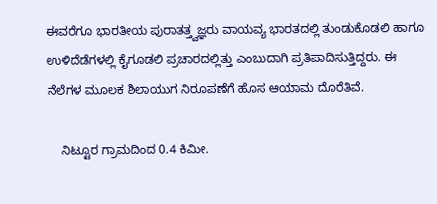ಈವರೆಗೂ ಭಾರತೀಯ ಪುರಾತತ್ತ್ವಜ್ಞರು ವಾಯವ್ಯ ಭಾರತದಲ್ಲಿ ತುಂಡುಕೊಡಲಿ ಹಾಗೂ ಉಳಿದೆಡೆಗಳಲ್ಲಿ ಕೈಗೂಡಲಿ ಪ್ರಚಾರದಲ್ಲಿತ್ತು ಎಂಬುದಾಗಿ ಪ್ರತಿಪಾದಿಸುತ್ತಿದ್ದರು. ಈ ನೆಲೆಗಳ ಮೂಲಕ ಶಿಲಾಯುಗ ನಿರೂಪಣೆಗೆ ಹೊಸ ಆಯಾಮ ದೊರೆತಿವೆ.

    ನಿಟ್ಟೂರ ಗ್ರಾಮದಿಂದ 0.4 ಕಿಮೀ.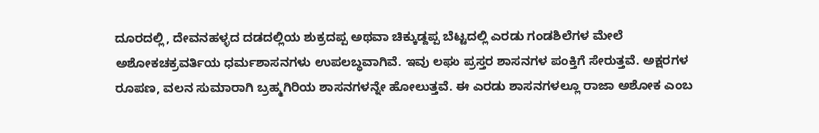ದೂರದಲ್ಲಿ, ದೇವನಹಳ್ಳದ ದಡದಲ್ಲಿಯ ಶುಕ್ರದಪ್ಪ ಅಥವಾ ಚಿಕ್ಕುಡ್ದಪ್ಪ ಬೆಟ್ಟದಲ್ಲಿ ಎರಡು ಗಂಡಶಿಲೆಗಳ ಮೇಲೆ ಅಶೋಕಚಕ್ರವರ್ತಿಯ ಧರ್ಮಶಾಸನಗಳು ಉಪಲಬ್ಧವಾಗಿವೆ. ಇವು ಲಘು ಪ್ರಸ್ತರ ಶಾಸನಗಳ ಪಂಕ್ತಿಗೆ ಸೇರುತ್ತವೆ. ಅಕ್ಷರಗಳ ರೂಪಣ, ವಲನ ಸುಮಾರಾಗಿ ಬ್ರಹ್ಮಗಿರಿಯ ಶಾಸನಗಳನ್ನೇ ಹೋಲುತ್ತವೆ. ಈ ಎರಡು ಶಾಸನಗಳಲ್ಲೂ ರಾಜಾ ಅಶೋಕ ಎಂಬ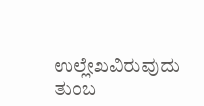ಉಲ್ಲೇಖವಿರುವುದು ತುಂಬ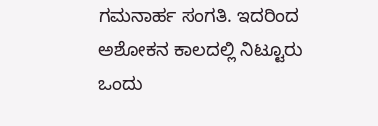ಗಮನಾರ್ಹ ಸಂಗತಿ. ಇದರಿಂದ ಅಶೋಕನ ಕಾಲದಲ್ಲಿ ನಿಟ್ಟೂರು ಒಂದು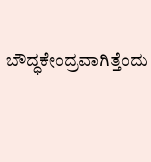ಬೌದ್ಧಕೇಂದ್ರವಾಗಿತ್ತೆಂದು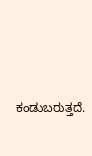ಕಂಡುಬರುತ್ತದೆ.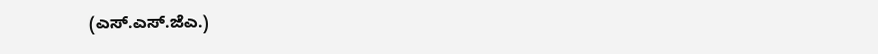(ಎಸ್.ಎಸ್.ಜೆಎ.)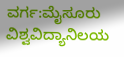ವರ್ಗ:ಮೈಸೂರು ವಿಶ್ವವಿದ್ಯಾನಿಲಯ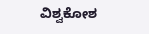ವಿಶ್ವಕೋಶ